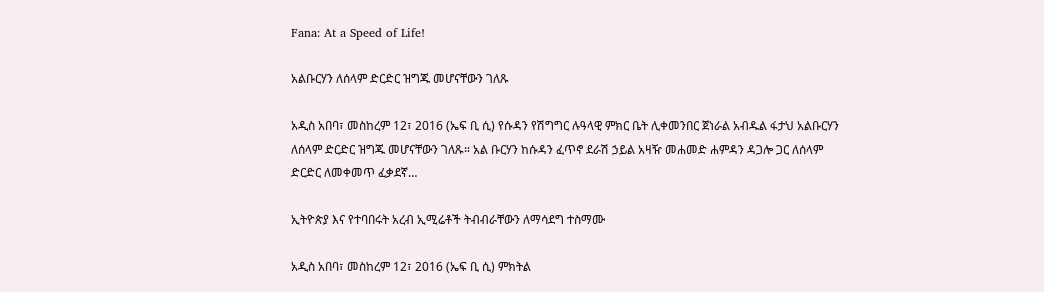Fana: At a Speed of Life!

አልቡርሃን ለሰላም ድርድር ዝግጁ መሆናቸውን ገለጹ

አዲስ አበባ፣ መስከረም 12፣ 2016 (ኤፍ ቢ ሲ) የሱዳን የሽግግር ሉዓላዊ ምክር ቤት ሊቀመንበር ጀነራል አብዱል ፋታህ አልቡርሃን ለሰላም ድርድር ዝግጁ መሆናቸውን ገለጹ። አል ቡርሃን ከሱዳን ፈጥኖ ደራሽ ኃይል አዛዥ መሐመድ ሐምዳን ዳጋሎ ጋር ለሰላም ድርድር ለመቀመጥ ፈቃደኛ…

ኢትዮጵያ እና የተባበሩት አረብ ኢሚሬቶች ትብብራቸውን ለማሳደግ ተስማሙ

አዲስ አበባ፣ መስከረም 12፣ 2016 (ኤፍ ቢ ሲ) ምክትል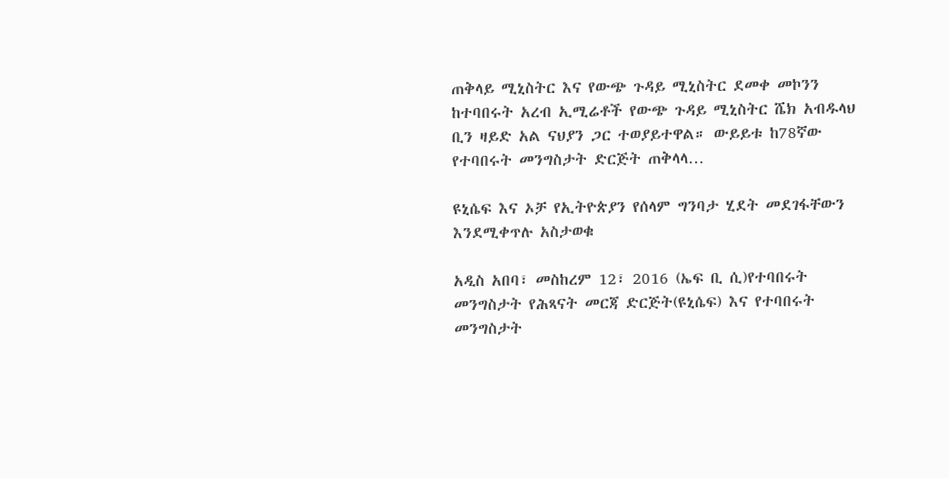ጠቅላይ ሚኒስትር እና የውጭ ጉዳይ ሚኒስትር ደመቀ መኮንን ከተባበሩት አረብ ኢሚሬቶች የውጭ ጉዳይ ሚኒስትር ሼክ አብዱላህ ቢን ዛይድ አል ናህያን ጋር ተወያይተዋል። ውይይቱ ከ78ኛው የተባበሩት መንግስታት ድርጅት ጠቅላላ…

ዩኒሴፍ እና ኦቻ የኢትዮጵያን የሰላም ግንባታ ሂደት መደገፋቸውን እንደሚቀጥሉ አስታወቁ

አዲስ አበባ፣ መስከረም 12፣ 2016 (ኤፍ ቢ ሲ)የተባበሩት መንግስታት የሕጻናት መርጃ ድርጅት(ዩኒሴፍ) እና የተባበሩት መንግስታት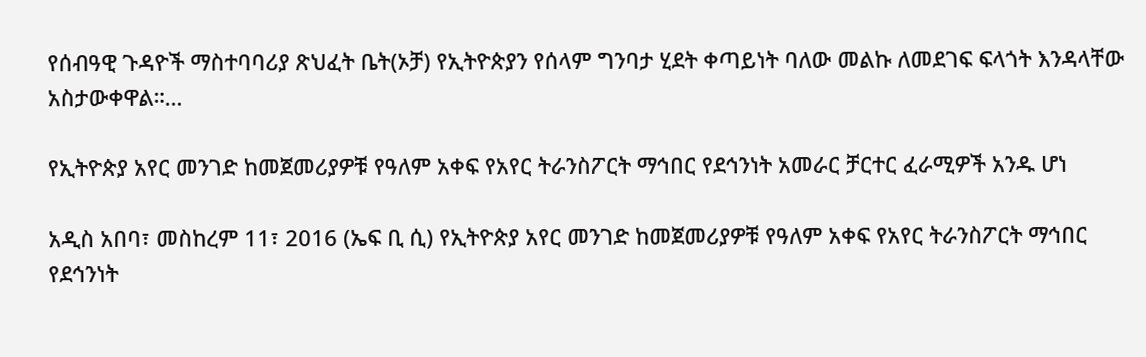የሰብዓዊ ጉዳዮች ማስተባባሪያ ጽህፈት ቤት(ኦቻ) የኢትዮጵያን የሰላም ግንባታ ሂደት ቀጣይነት ባለው መልኩ ለመደገፍ ፍላጎት እንዳላቸው አስታውቀዋል።…

የኢትዮጵያ አየር መንገድ ከመጀመሪያዎቹ የዓለም አቀፍ የአየር ትራንስፖርት ማኅበር የደኅንነት አመራር ቻርተር ፈራሚዎች አንዱ ሆነ

አዲስ አበባ፣ መስከረም 11፣ 2016 (ኤፍ ቢ ሲ) የኢትዮጵያ አየር መንገድ ከመጀመሪያዎቹ የዓለም አቀፍ የአየር ትራንስፖርት ማኅበር የደኅንነት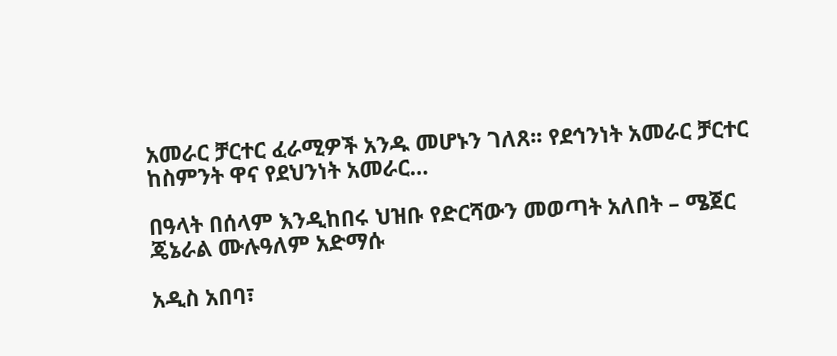አመራር ቻርተር ፈራሚዎች አንዱ መሆኑን ገለጸ፡፡ የደኅንነት አመራር ቻርተር ከስምንት ዋና የደህንነት አመራር…

በዓላት በሰላም እንዲከበሩ ህዝቡ የድርሻውን መወጣት አለበት – ሜጀር ጄኔራል ሙሉዓለም አድማሱ

አዲስ አበባ፣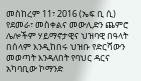መስከረም 11፣ 2016 (ኤፍ ቢ ሲ) የደመራ፣ መስቀልና መውሊድን ጨምሮ ሌሎችም ሃይማኖታዊና ህዝባዊ በዓላት በሰላም እንዲከበሩ ህዝቡ የድርሻውን መወጣት እንዳለበት የባህር ዳርና አካባቢው ኮማንድ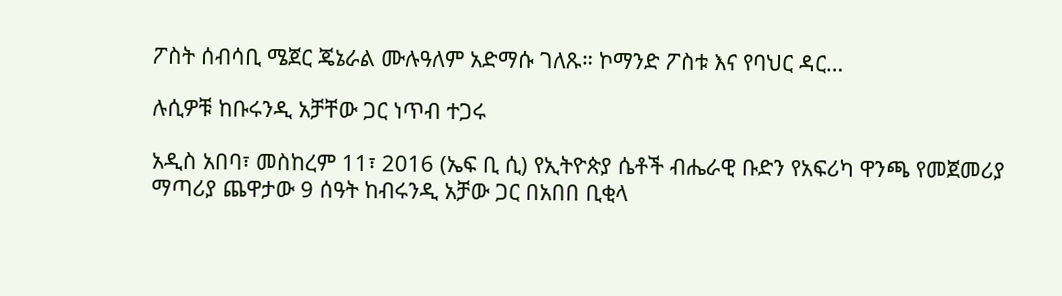ፖስት ሰብሳቢ ሜጀር ጄኔራል ሙሉዓለም አድማሱ ገለጹ። ኮማንድ ፖስቱ እና የባህር ዳር…

ሉሲዎቹ ከቡሩንዲ አቻቸው ጋር ነጥብ ተጋሩ

አዲስ አበባ፣ መስከረም 11፣ 2016 (ኤፍ ቢ ሲ) የኢትዮጵያ ሴቶች ብሔራዊ ቡድን የአፍሪካ ዋንጫ የመጀመሪያ ማጣሪያ ጨዋታው 9 ሰዓት ከብሩንዲ አቻው ጋር በአበበ ቢቂላ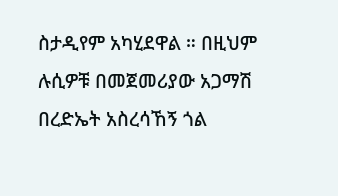ስታዲየም አካሂደዋል ። በዚህም ሉሲዎቹ በመጀመሪያው አጋማሽ በረድኤት አስረሳኸኝ ጎል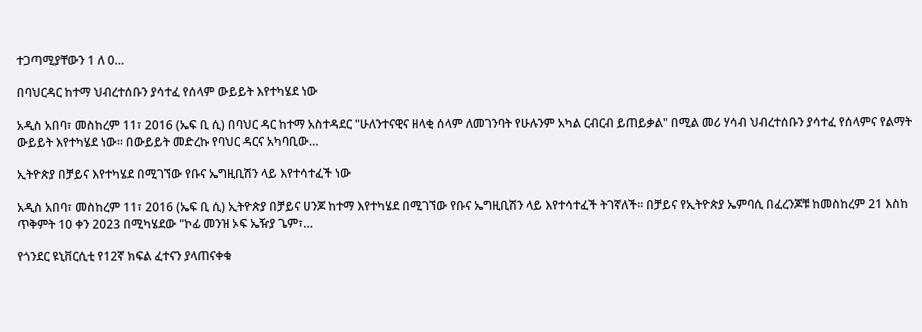ተጋጣሚያቸውን 1 ለ 0…

በባህርዳር ከተማ ህብረተሰቡን ያሳተፈ የሰላም ውይይት እየተካሄደ ነው

አዲስ አበባ፣ መስከረም 11፣ 2016 (ኤፍ ቢ ሲ) በባህር ዳር ከተማ አስተዳደር "ሁለንተናዊና ዘላቂ ሰላም ለመገንባት የሁሉንም አካል ርብርብ ይጠይቃል" በሚል መሪ ሃሳብ ህብረተሰቡን ያሳተፈ የሰላምና የልማት ውይይት እየተካሄደ ነው። በውይይት መድረኩ የባህር ዳርና አካባቢው…

ኢትዮጵያ በቻይና እየተካሄደ በሚገኘው የቡና ኤግዚቢሽን ላይ እየተሳተፈች ነው

አዲስ አበባ፣ መስከረም 11፣ 2016 (ኤፍ ቢ ሲ) ኢትዮጵያ በቻይና ሀንጆ ከተማ እየተካሄደ በሚገኘው የቡና ኤግዚቢሽን ላይ እየተሳተፈች ትገኛለች፡፡ በቻይና የኢትዮጵያ ኤምባሲ በፈረንጆቹ ከመስከረም 21 እስከ ጥቅምት 10 ቀን 2023 በሚካሄደው "ኮፊ መንዝ ኦፍ ኤዥያ ጌም፣…

የጎንደር ዩኒቨርሲቲ የ12ኛ ክፍል ፈተናን ያላጠናቀቁ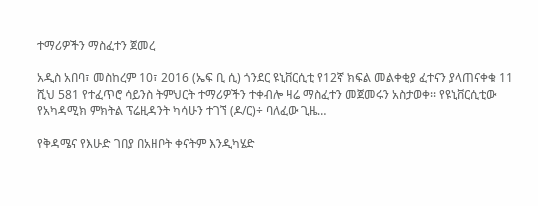ተማሪዎችን ማስፈተን ጀመረ

አዲስ አበባ፣ መስከረም 10፣ 2016 (ኤፍ ቢ ሲ) ጎንደር ዩኒቨርሲቲ የ12ኛ ክፍል መልቀቂያ ፈተናን ያላጠናቀቁ 11 ሺህ 581 የተፈጥሮ ሳይንስ ትምህርት ተማሪዎችን ተቀብሎ ዛሬ ማስፈተን መጀመሩን አስታወቀ፡፡ የዩኒቨርሲቲው የአካዳሚክ ምክትል ፕሬዚዳንት ካሳሁን ተገኘ (ዶ/ር)÷ ባለፈው ጊዜ…

የቅዳሜና የእሁድ ገበያ በአዘቦት ቀናትም እንዲካሄድ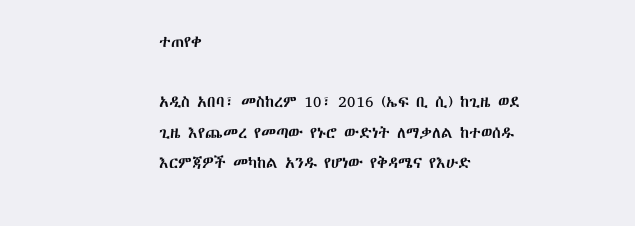ተጠየቀ

አዲስ አበባ፣ መስከረም 10፣ 2016 (ኤፍ ቢ ሲ) ከጊዜ ወደ ጊዜ እየጨመረ የመጣው የኑሮ ውድነት ለማቃለል ከተወሰዱ እርምጃዎች መካከል አንዱ የሆነው የቅዳሜና የእሁድ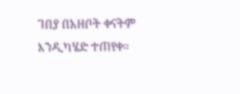ገበያ በአዘቦት ቀናትም እንዲካሄድ ተጠየቀ።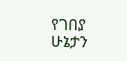የገበያ ሁኔታን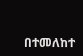በተመለከተ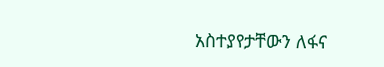አስተያየታቸውን ለፋና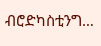ብሮድካስቲንግ…